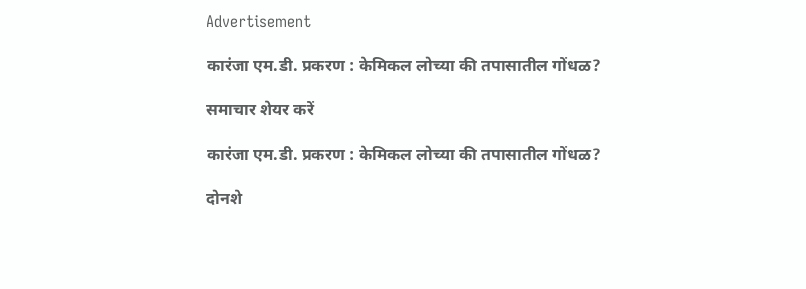Advertisement

कारंजा एम.डी. प्रकरण : केमिकल लोच्या की तपासातील गोंधळ?

समाचार शेयर करें

कारंजा एम.डी. प्रकरण : केमिकल लोच्या की तपासातील गोंधळ?

दोनशे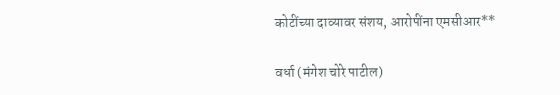कोटींच्या दाव्यावर संशय, आरोपींना एमसीआर**

वर्धा (मंगेश चोरे पाटील)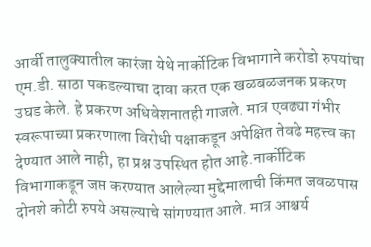आर्वी तालुक्यातील कारंजा येथे नार्कोटिक विभागाने करोडो रुपयांचा एम.डी. साठा पकडल्याचा दावा करत एक खळबळजनक प्रकरण उघड केले. हे प्रकरण अधिवेशनातही गाजले. मात्र एवढ्या गंभीर स्वरूपाच्या प्रकरणाला विरोधी पक्षाकडून अपेक्षित तेवढे महत्त्व का देण्यात आले नाही, हा प्रश्न उपस्थित होत आहे.नार्कोटिक विभागाकडून जप्त करण्यात आलेल्या मुद्देमालाची किंमत जवळपास दोनशे कोटी रुपये असल्याचे सांगण्यात आले. मात्र आश्चर्य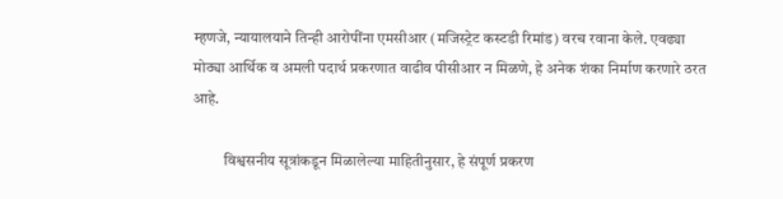म्हणजे, न्यायालयाने तिन्ही आरोपींना एमसीआर (मजिस्ट्रेट कस्टडी रिमांड) वरच रवाना केले. एवढ्या मोठ्या आर्थिक व अमली पदार्थ प्रकरणात वाढीव पीसीआर न मिळणे, हे अनेक शंका निर्माण करणारे ठरत आहे.

          विश्वसनीय सूत्रांकडून मिळालेल्या माहितीनुसार, हे संपूर्ण प्रकरण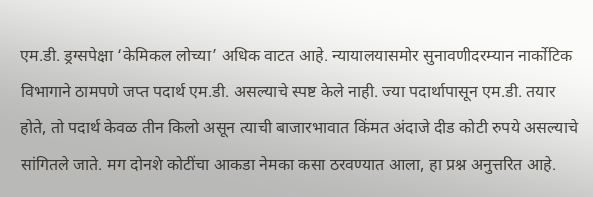एम.डी. ड्रग्सपेक्षा ‘केमिकल लोच्या’ अधिक वाटत आहे. न्यायालयासमोर सुनावणीदरम्यान नार्कोटिक विभागाने ठामपणे जप्त पदार्थ एम.डी. असल्याचे स्पष्ट केले नाही. ज्या पदार्थापासून एम.डी. तयार होते, तो पदार्थ केवळ तीन किलो असून त्याची बाजारभावात किंमत अंदाजे दीड कोटी रुपये असल्याचे सांगितले जाते. मग दोनशे कोटींचा आकडा नेमका कसा ठरवण्यात आला, हा प्रश्न अनुत्तरित आहे.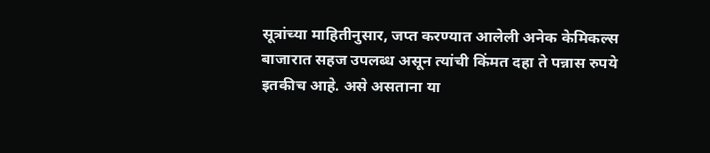सूत्रांच्या माहितीनुसार, जप्त करण्यात आलेली अनेक केमिकल्स बाजारात सहज उपलब्ध असून त्यांची किंमत दहा ते पन्नास रुपये इतकीच आहे. असे असताना या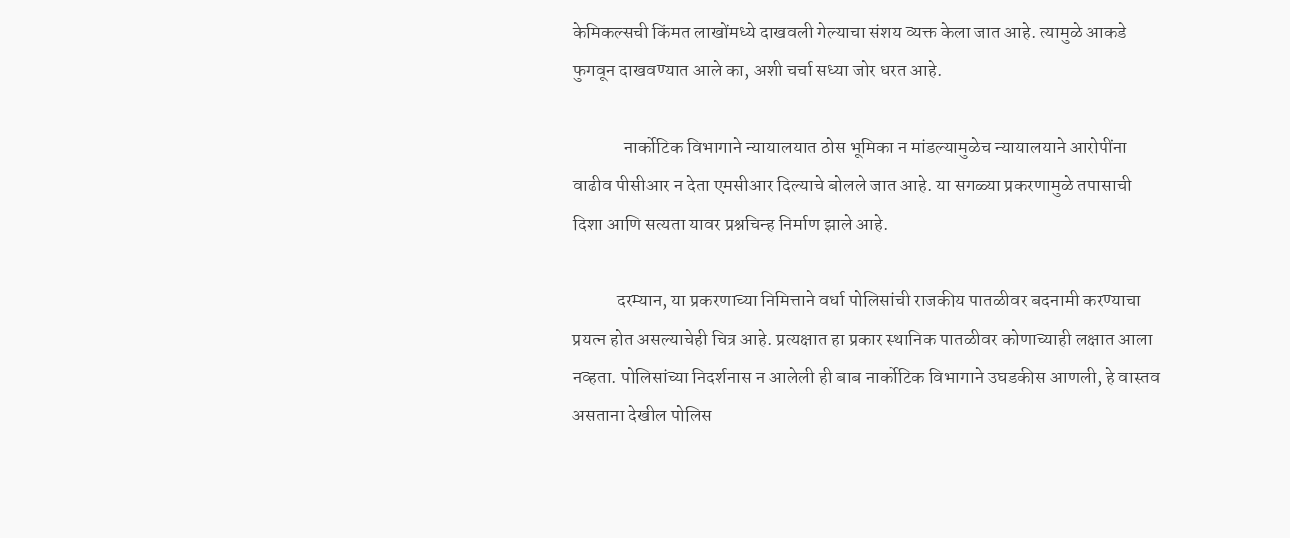केमिकल्सची किंमत लाखोंमध्ये दाखवली गेल्याचा संशय व्यक्त केला जात आहे. त्यामुळे आकडे फुगवून दाखवण्यात आले का, अशी चर्चा सध्या जोर धरत आहे.

              नार्कोटिक विभागाने न्यायालयात ठोस भूमिका न मांडल्यामुळेच न्यायालयाने आरोपींना वाढीव पीसीआर न देता एमसीआर दिल्याचे बोलले जात आहे. या सगळ्या प्रकरणामुळे तपासाची दिशा आणि सत्यता यावर प्रश्नचिन्ह निर्माण झाले आहे.

            दरम्यान, या प्रकरणाच्या निमित्ताने वर्धा पोलिसांची राजकीय पातळीवर बदनामी करण्याचा प्रयत्न होत असल्याचेही चित्र आहे. प्रत्यक्षात हा प्रकार स्थानिक पातळीवर कोणाच्याही लक्षात आला नव्हता. पोलिसांच्या निदर्शनास न आलेली ही बाब नार्कोटिक विभागाने उघडकीस आणली, हे वास्तव असताना देखील पोलिस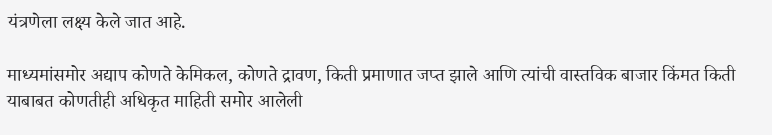यंत्रणेला लक्ष्य केले जात आहे.

माध्यमांसमोर अद्याप कोणते केमिकल, कोणते द्रावण, किती प्रमाणात जप्त झाले आणि त्यांची वास्तविक बाजार किंमत किती याबाबत कोणतीही अधिकृत माहिती समोर आलेली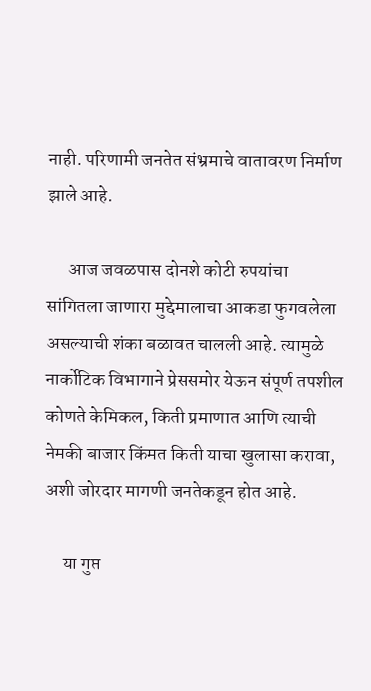नाही. परिणामी जनतेत संभ्रमाचे वातावरण निर्माण झाले आहे.

      आज जवळपास दोनशे कोटी रुपयांचा सांगितला जाणारा मुद्देमालाचा आकडा फुगवलेला असल्याची शंका बळावत चालली आहे. त्यामुळे नार्कोटिक विभागाने प्रेससमोर येऊन संपूर्ण तपशील कोणते केमिकल, किती प्रमाणात आणि त्याची नेमकी बाजार किंमत किती याचा खुलासा करावा, अशी जोरदार मागणी जनतेकडून होत आहे.

     या गुप्त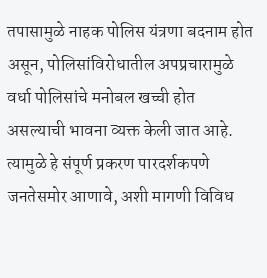तपासामुळे नाहक पोलिस यंत्रणा बदनाम होत असून, पोलिसांविरोधातील अपप्रचारामुळे वर्धा पोलिसांचे मनोबल खच्ची होत असल्याची भावना व्यक्त केली जात आहे. त्यामुळे हे संपूर्ण प्रकरण पारदर्शकपणे जनतेसमोर आणावे, अशी मागणी विविध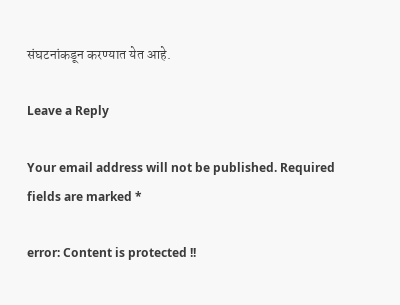संघटनांकडून करण्यात येत आहे.

Leave a Reply

Your email address will not be published. Required fields are marked *

error: Content is protected !!